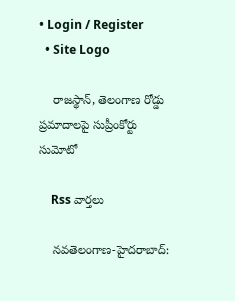• Login / Register
  • Site Logo

    రాజస్థాన్, తెలంగాణ రోడ్డు ప్రమాదాలపై సుప్రీంకోర్టు సుమోటో

    Rss వార్తలు

    న‌వ‌తెలంగాణ‌-హైద‌రాబాద్‌: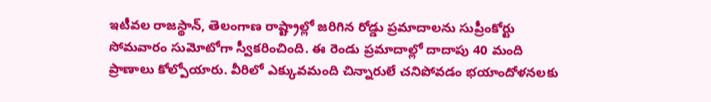ఇటీవల రాజస్థాన్‌, తెలంగాణ రాష్ట్రాల్లో జరిగిన రోడ్డు ప్రమాదాలను సుప్రీంకోర్టు సోమవారం సుమోటోగా స్వీకరించింది. ఈ రెండు ప్రమాదాల్లో దాదాపు 40 మంది ప్రాణాలు కోల్పోయారు. వీరిలో ఎక్కువమంది చిన్నారులే చనిపోవడం భయాందోళనలకు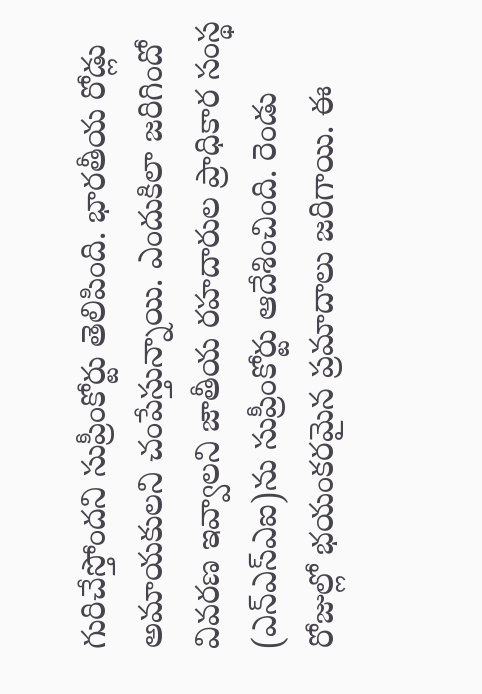గురిచేస్తోందని సుప్రీంకోర్టు తెలిపింది. భారతీయ రోడ్లు అమాయకులని చంపేస్తున్నాయి. ఎందుకిలా జరిగిందో వివరణ ఇవ్వాలని జాతీయ రహదారుల ప్రాధికార సంస్థ (ఎన్‌ఎస్‌ఎఐ)ను సుప్రీంకోర్టు ఆదేశించింది. రెండు రోజుల్లో భయంకరమైన ప్రమాదాలు జరిగాయి. ఈ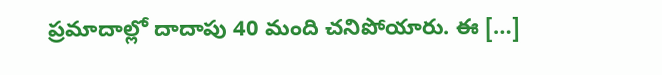ప్రమాదాల్లో దాదాపు 40 మంది చనిపోయారు. ఈ […]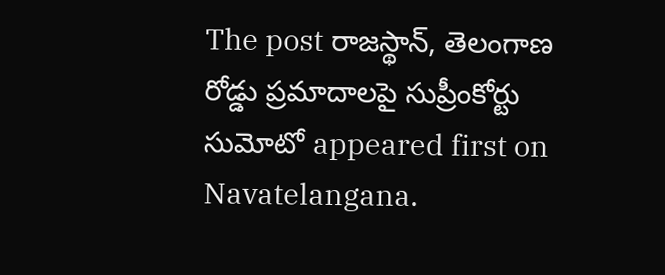The post రాజస్థాన్‌, తెలంగాణ రోడ్డు ప్రమాదాలపై సుప్రీంకోర్టు సుమోటో appeared first on Navatelangana.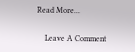Read More...

    Leave A Comment